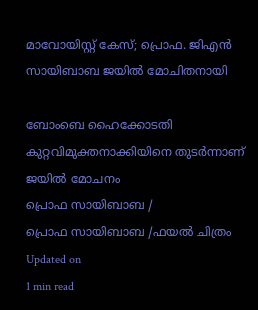മാവോയിസ്റ്റ് കേസ്; പ്രൊഫ. ജിഎന്‍ സായിബാബ ജയില്‍ മോചിതനായി

ബോംബെ ഹൈക്കോടതി കുറ്റവിമുക്തനാക്കിയിനെ തുടര്‍ന്നാണ് ജയില്‍ മോചനം
പ്രൊഫ സായിബാബ /
പ്രൊഫ സായിബാബ /ഫയല്‍ ചിത്രം
Updated on
1 min read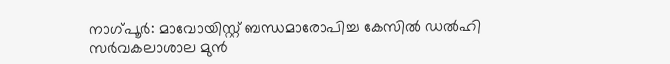നാഗ്പൂര്‍: മാവോയിസ്റ്റ് ബന്ധമാരോപിച്ച കേസില്‍ ഡല്‍ഹി സര്‍വകലാശാല മുന്‍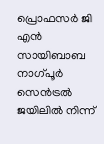പ്രൊഫസര്‍ ജി എന്‍ സായിബാബ നാഗ്പൂര്‍ സെന്‍ട്രല്‍ ജയിലില്‍ നിന്ന്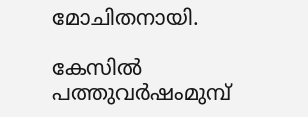മോചിതനായി.

കേസില്‍ പത്തുവര്‍ഷംമുമ്പ്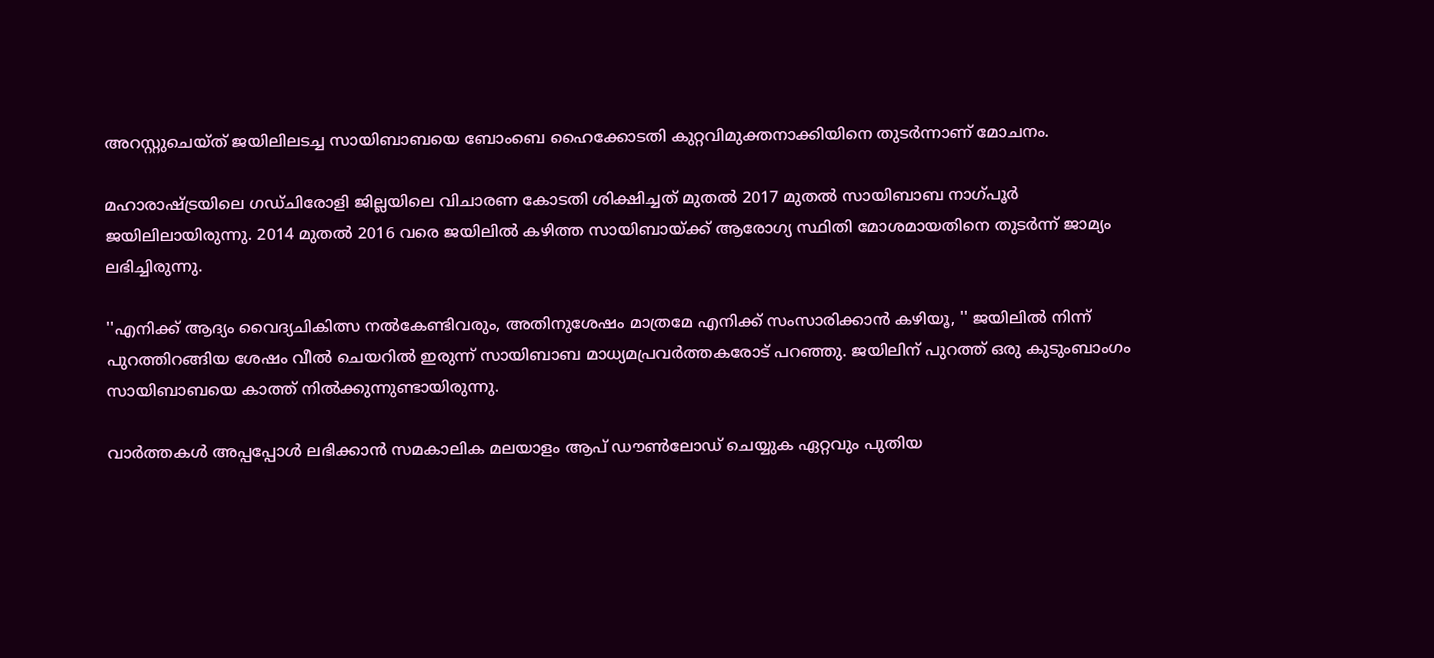അറസ്റ്റുചെയ്ത് ജയിലിലടച്ച സായിബാബയെ ബോംബെ ഹൈക്കോടതി കുറ്റവിമുക്തനാക്കിയിനെ തുടര്‍ന്നാണ് മോചനം.

മഹാരാഷ്ട്രയിലെ ഗഡ്ചിരോളി ജില്ലയിലെ വിചാരണ കോടതി ശിക്ഷിച്ചത് മുതല്‍ 2017 മുതല്‍ സായിബാബ നാഗ്പൂര്‍ ജയിലിലായിരുന്നു. 2014 മുതല്‍ 2016 വരെ ജയിലില്‍ കഴിത്ത സായിബായ്ക്ക് ആരോഗ്യ സ്ഥിതി മോശമായതിനെ തുടര്‍ന്ന് ജാമ്യം ലഭിച്ചിരുന്നു.

''എനിക്ക് ആദ്യം വൈദ്യചികിത്സ നല്‍കേണ്ടിവരും, അതിനുശേഷം മാത്രമേ എനിക്ക് സംസാരിക്കാന്‍ കഴിയൂ, '' ജയിലില്‍ നിന്ന് പുറത്തിറങ്ങിയ ശേഷം വീല്‍ ചെയറില്‍ ഇരുന്ന് സായിബാബ മാധ്യമപ്രവര്‍ത്തകരോട് പറഞ്ഞു. ജയിലിന് പുറത്ത് ഒരു കുടുംബാംഗം സായിബാബയെ കാത്ത് നില്‍ക്കുന്നുണ്ടായിരുന്നു.

വാര്‍ത്തകള്‍ അപ്പപ്പോള്‍ ലഭിക്കാന്‍ സമകാലിക മലയാളം ആപ് ഡൗണ്‍ലോഡ് ചെയ്യുക ഏറ്റവും പുതിയ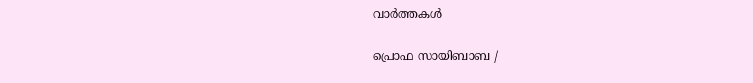വാര്‍ത്തകള്‍

പ്രൊഫ സായിബാബ /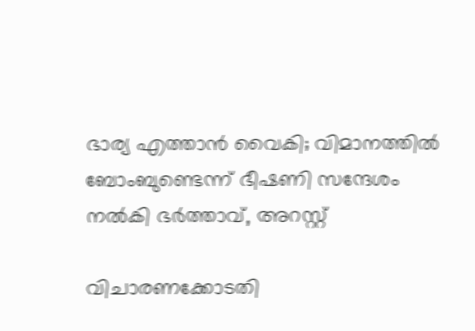ഭാര്യ എത്താന്‍ വൈകി; വിമാനത്തില്‍ ബോംബുണ്ടെന്ന് ഭീഷണി സന്ദേശം നല്‍കി ഭര്‍ത്താവ്, അറസ്റ്റ്

വിചാരണക്കോടതി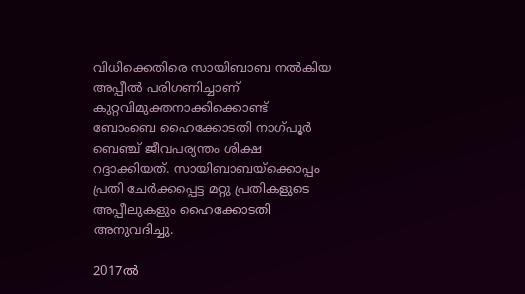വിധിക്കെതിരെ സായിബാബ നല്‍കിയ അപ്പീല്‍ പരിഗണിച്ചാണ് കുറ്റവിമുക്തനാക്കിക്കൊണ്ട് ബോംബെ ഹൈക്കോടതി നാഗ്പൂര്‍ ബെഞ്ച് ജീവപര്യന്തം ശിക്ഷ റദ്ദാക്കിയത്. സായിബാബയ്ക്കൊപ്പം പ്രതി ചേര്‍ക്കപ്പെട്ട മറ്റു പ്രതികളുടെ അപ്പീലുകളും ഹൈക്കോടതി അനുവദിച്ചു.

2017ല്‍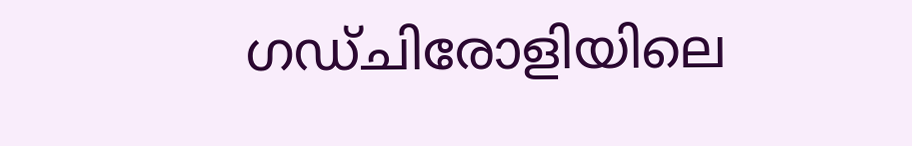ഗഡ്ചിരോളിയിലെ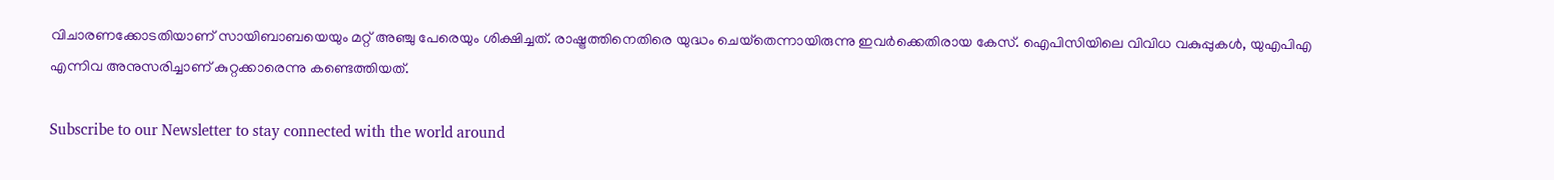വിചാരണക്കോടതിയാണ് സായിബാബയെയും മറ്റ് അഞ്ചു പേരെയും ശിക്ഷിച്ചത്. രാഷ്ട്രത്തിനെതിരെ യുദ്ധം ചെയ്‌തെന്നായിരുന്നു ഇവര്‍ക്കെതിരായ കേസ്. ഐപിസിയിലെ വിവിധ വകുപ്പുകള്‍, യുഎപിഎ എന്നിവ അനുസരിച്ചാണ് കുറ്റക്കാരെന്നു കണ്ടെത്തിയത്.

Subscribe to our Newsletter to stay connected with the world around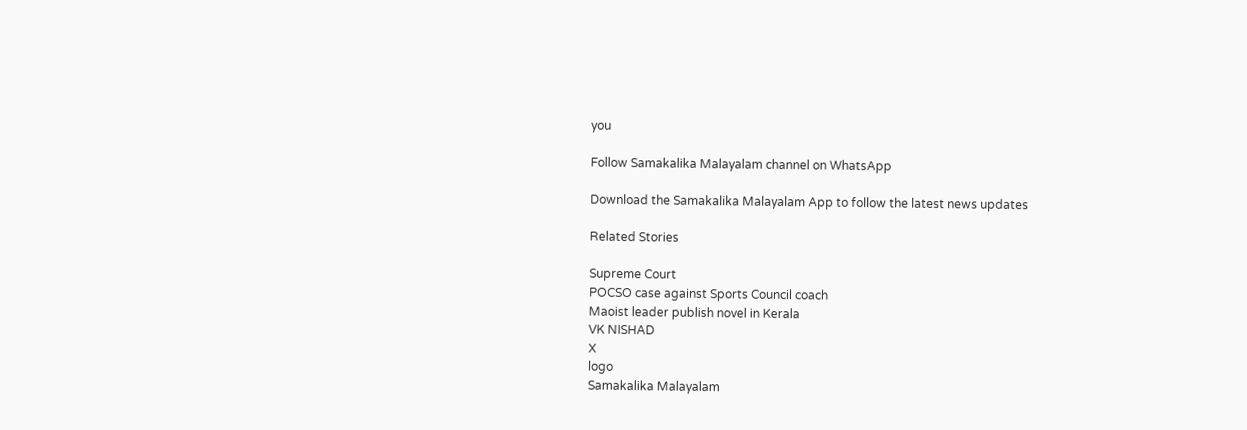you

Follow Samakalika Malayalam channel on WhatsApp

Download the Samakalika Malayalam App to follow the latest news updates

Related Stories

Supreme Court
POCSO case against Sports Council coach
Maoist leader publish novel in Kerala
VK NISHAD
X
logo
Samakalika Malayalam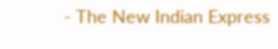- The New Indian Express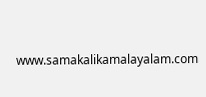www.samakalikamalayalam.com